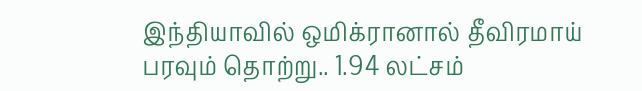இந்தியாவில் ஒமிக்ரானால் தீவிரமாய் பரவும் தொற்று.. 1.94 லட்சம்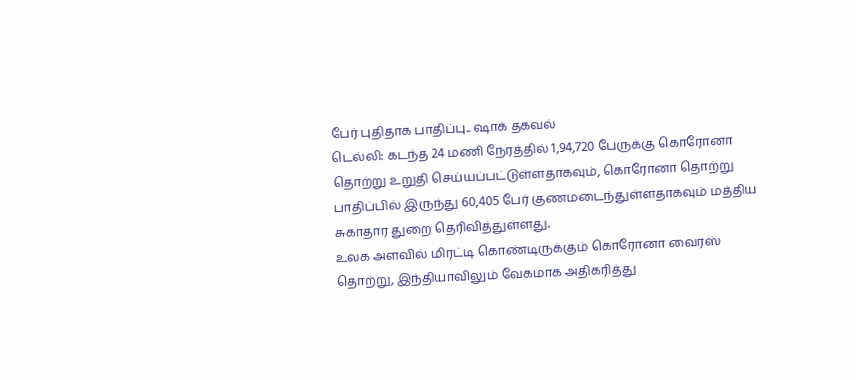பேர் புதிதாக பாதிப்பு.. ஷாக் தகவல்
டெல்லி: கடந்த 24 மணி நேரத்தில் 1,94,720 பேருக்கு கொரோனா தொற்று உறுதி செய்யப்பட்டுள்ளதாகவும், கொரோனா தொற்று பாதிப்பில் இருந்து 60,405 பேர் குணமடைந்துள்ளதாகவும் மத்திய சுகாதார துறை தெரிவித்துள்ளது.
உலக அளவில் மிரட்டி கொண்டிருக்கும் கொரோனா வைரஸ் தொற்று, இந்தியாவிலும் வேகமாக அதிகரித்து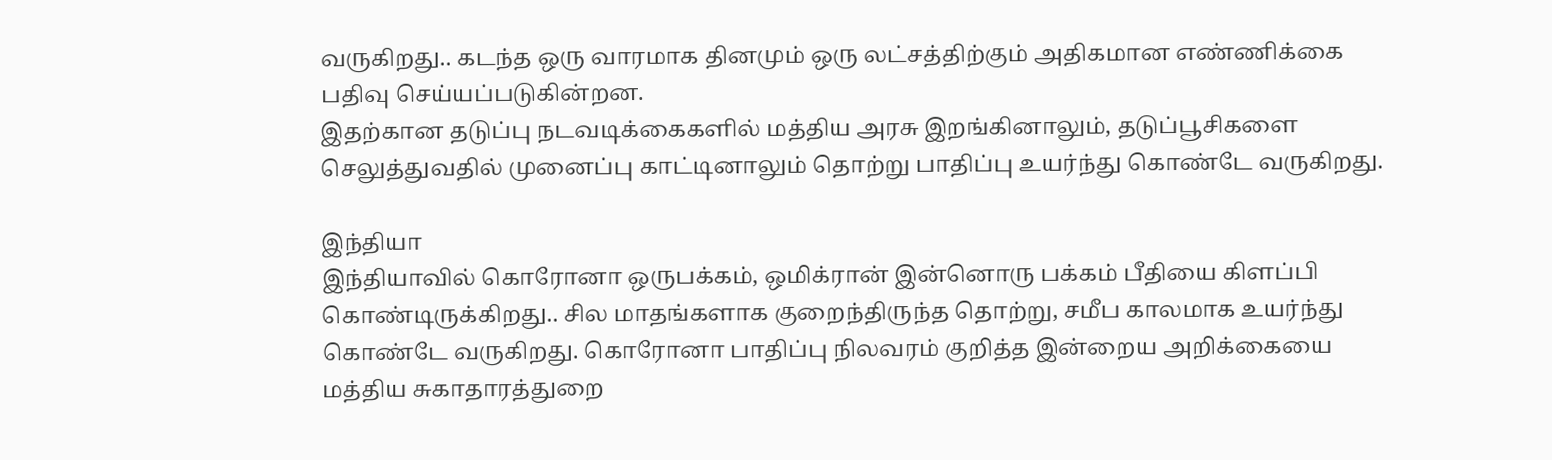வருகிறது.. கடந்த ஒரு வாரமாக தினமும் ஒரு லட்சத்திற்கும் அதிகமான எண்ணிக்கை பதிவு செய்யப்படுகின்றன.
இதற்கான தடுப்பு நடவடிக்கைகளில் மத்திய அரசு இறங்கினாலும், தடுப்பூசிகளை செலுத்துவதில் முனைப்பு காட்டினாலும் தொற்று பாதிப்பு உயர்ந்து கொண்டே வருகிறது.

இந்தியா
இந்தியாவில் கொரோனா ஒருபக்கம், ஒமிக்ரான் இன்னொரு பக்கம் பீதியை கிளப்பி கொண்டிருக்கிறது.. சில மாதங்களாக குறைந்திருந்த தொற்று, சமீப காலமாக உயர்ந்து கொண்டே வருகிறது. கொரோனா பாதிப்பு நிலவரம் குறித்த இன்றைய அறிக்கையை மத்திய சுகாதாரத்துறை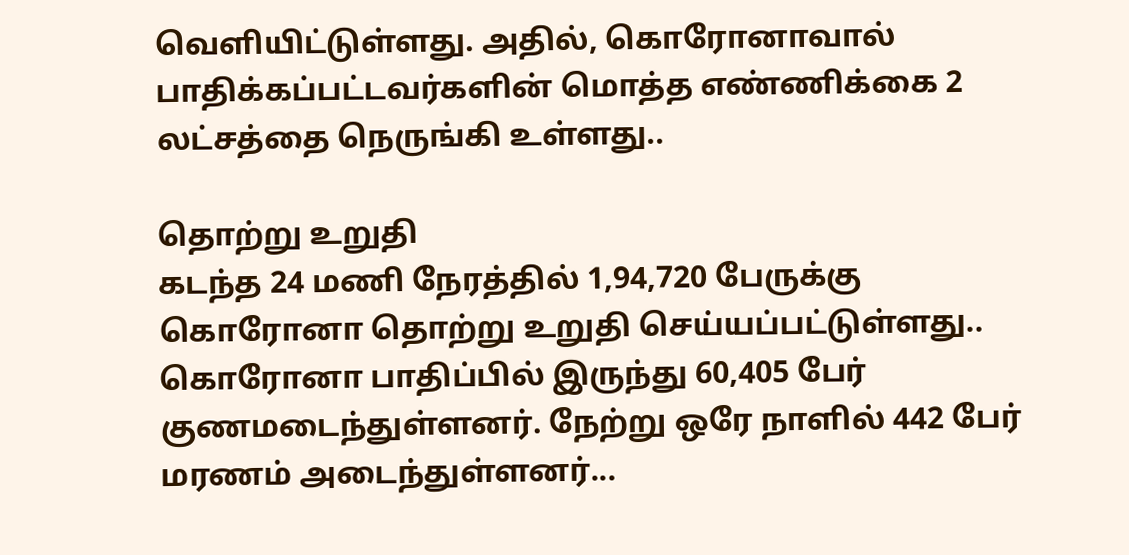வெளியிட்டுள்ளது. அதில், கொரோனாவால் பாதிக்கப்பட்டவர்களின் மொத்த எண்ணிக்கை 2 லட்சத்தை நெருங்கி உள்ளது..

தொற்று உறுதி
கடந்த 24 மணி நேரத்தில் 1,94,720 பேருக்கு கொரோனா தொற்று உறுதி செய்யப்பட்டுள்ளது.. கொரோனா பாதிப்பில் இருந்து 60,405 பேர் குணமடைந்துள்ளனர். நேற்று ஒரே நாளில் 442 பேர் மரணம் அடைந்துள்ளனர்...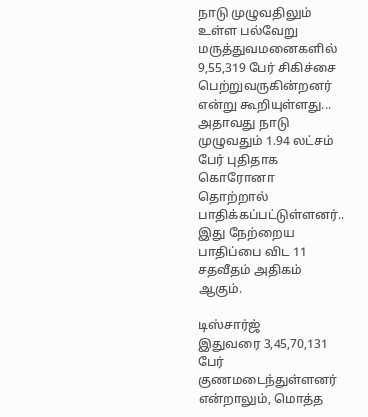நாடு முழுவதிலும் உள்ள பல்வேறு மருத்துவமனைகளில் 9,55,319 பேர் சிகிச்சை பெற்றுவருகின்றனர் என்று கூறியுள்ளது... அதாவது நாடு முழுவதும் 1.94 லட்சம் பேர் புதிதாக கொரோனா தொற்றால் பாதிக்கப்பட்டுள்ளனர்.. இது நேற்றைய பாதிப்பை விட 11 சதவீதம் அதிகம் ஆகும்.

டிஸ்சார்ஜ்
இதுவரை 3,45,70,131 பேர் குணமடைந்துள்ளனர் என்றாலும், மொத்த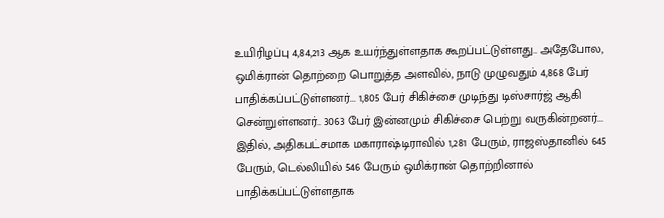உயிரிழப்பு 4,84,213 ஆக உயர்ந்துள்ளதாக கூறப்பட்டுள்ளது.. அதேபோல, ஒமிக்ரான் தொற்றை பொறுத்த அளவில், நாடு முழுவதும் 4,868 பேர் பாதிக்கப்பட்டுள்ளனர்... 1,805 பேர் சிகிச்சை முடிந்து டிஸ்சார்ஜ் ஆகி சென்றுள்ளனர்.. 3063 பேர் இன்னமும் சிகிச்சை பெற்று வருகின்றனர்... இதில், அதிகபட்சமாக மகாராஷ்டிராவில் 1,281 பேரும், ராஜஸ்தானில் 645 பேரும், டெல்லியில் 546 பேரும் ஒமிக்ரான் தொற்றினால் பாதிக்கப்பட்டுள்ளதாக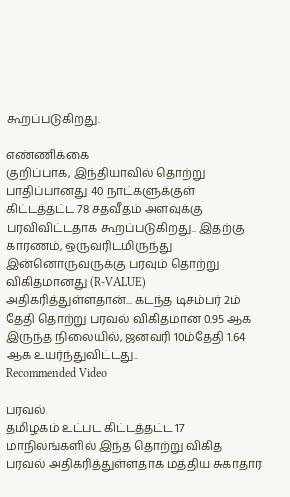கூறப்படுகிறது.

எண்ணிக்கை
குறிப்பாக, இந்தியாவில் தொற்று பாதிப்பானது 40 நாட்களுக்குள் கிட்டத்தட்ட 78 சதவீதம் அளவுக்கு பரவிவிட்டதாக கூறப்படுகிறது.. இதற்கு காரணம், ஒருவரிடமிருந்து இன்னொருவருக்கு பரவும் தொற்று விகிதமானது (R-VALUE) அதிகரித்துள்ளதான்... கடந்த டிசம்பர் 2ம் தேதி தொற்று பரவல் விகிதமான 0.95 ஆக இருந்த நிலையில், ஜனவரி 10ம்தேதி 1.64 ஆக உயர்ந்துவிட்டது..
Recommended Video

பரவல்
தமிழகம் உட்பட கிட்டத்தட்ட 17 மாநிலங்களில் இந்த தொற்று விகித பரவல் அதிகரித்துள்ளதாக மத்திய சுகாதார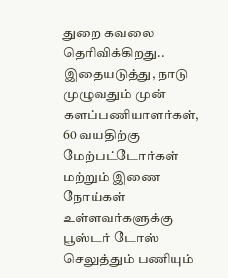துறை கவலை தெரிவிக்கிறது.. இதையடுத்து, நாடு முழுவதும் முன் களப்பணியாளர்கள், 60 வயதிற்கு மேற்பட்டோர்கள் மற்றும் இணை நோய்கள் உள்ளவர்களுக்கு பூஸ்டர் டோஸ் செலுத்தும் பணியும்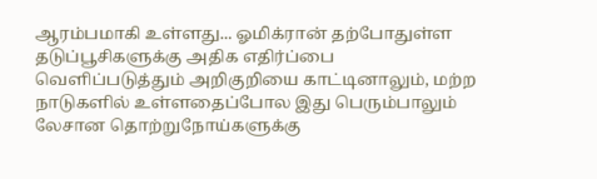ஆரம்பமாகி உள்ளது... ஓமிக்ரான் தற்போதுள்ள தடுப்பூசிகளுக்கு அதிக எதிர்ப்பை வெளிப்படுத்தும் அறிகுறியை காட்டினாலும், மற்ற நாடுகளில் உள்ளதைப்போல இது பெரும்பாலும் லேசான தொற்றுநோய்களுக்கு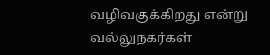வழிவகுக்கிறது என்று வல்லுநகர்கள்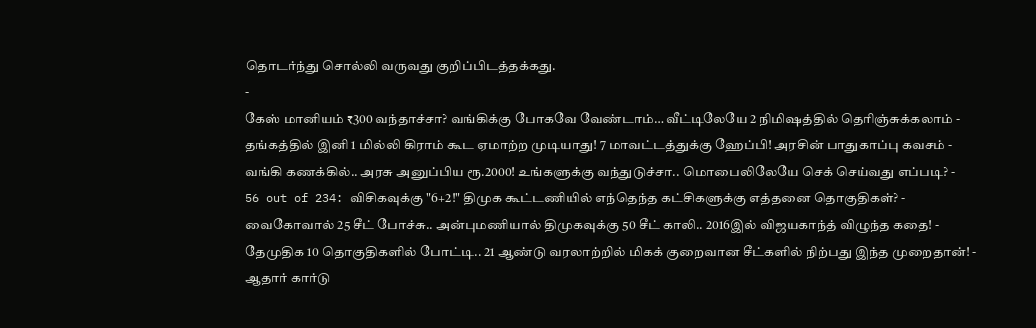தொடர்ந்து சொல்லி வருவது குறிப்பிடத்தக்கது.
-
கேஸ் மானியம் ₹300 வந்தாச்சா? வங்கிக்கு போகவே வேண்டாம்… வீட்டிலேயே 2 நிமிஷத்தில் தெரிஞ்சுக்கலாம் -
தங்கத்தில் இனி 1 மில்லி கிராம் கூட ஏமாற்ற முடியாது! 7 மாவட்டத்துக்கு ஹேப்பி! அரசின் பாதுகாப்பு கவசம் -
வங்கி கணக்கில்.. அரசு அனுப்பிய ரூ.2000! உங்களுக்கு வந்துடுச்சா.. மொபைலிலேயே செக் செய்வது எப்படி? -
56 out of 234: விசிகவுக்கு "6+2!" திமுக கூட்டணியில் எந்தெந்த கட்சிகளுக்கு எத்தனை தொகுதிகள்? -
வைகோவால் 25 சீட் போச்சு.. அன்புமணியால் திமுகவுக்கு 50 சீட் காலி.. 2016இல் விஜயகாந்த் விழுந்த கதை! -
தேமுதிக 10 தொகுதிகளில் போட்டி.. 21 ஆண்டு வரலாற்றில் மிகக் குறைவான சீட்களில் நிற்பது இந்த முறைதான்! -
ஆதார் கார்டு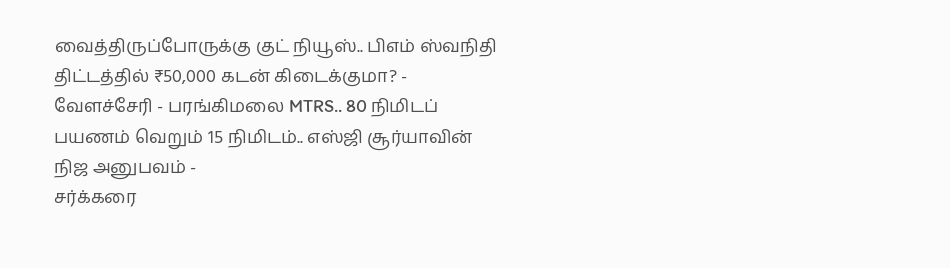வைத்திருப்போருக்கு குட் நியூஸ்.. பிஎம் ஸ்வநிதி திட்டத்தில் ₹50,000 கடன் கிடைக்குமா? -
வேளச்சேரி - பரங்கிமலை MTRS.. 80 நிமிடப் பயணம் வெறும் 15 நிமிடம்.. எஸ்ஜி சூர்யாவின் நிஜ அனுபவம் -
சர்க்கரை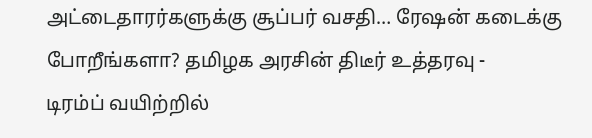அட்டைதாரர்களுக்கு சூப்பர் வசதி… ரேஷன் கடைக்கு போறீங்களா? தமிழக அரசின் திடீர் உத்தரவு -
டிரம்ப் வயிற்றில்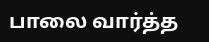பாலை வார்த்த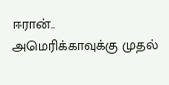ஈரான்.. அமெரிக்காவுக்கு முதல்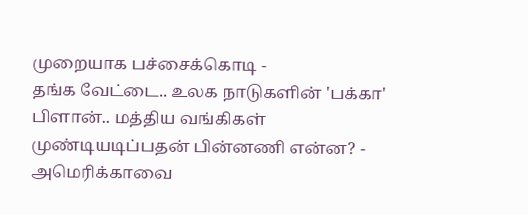முறையாக பச்சைக்கொடி -
தங்க வேட்டை.. உலக நாடுகளின் 'பக்கா' பிளான்.. மத்திய வங்கிகள் முண்டியடிப்பதன் பின்னணி என்ன? -
அமெரிக்காவை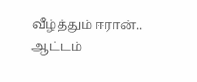வீழ்த்தும் ஈரான்.. ஆட்டம்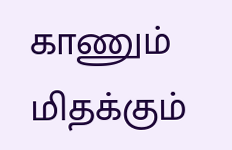காணும் மிதக்கும்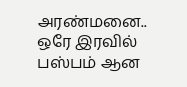அரண்மனை.. ஒரே இரவில் பஸ்பம் ஆன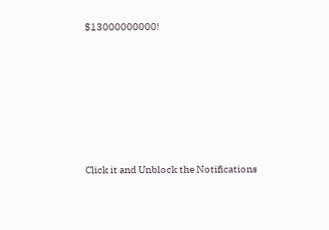$13000000000!












Click it and Unblock the Notifications